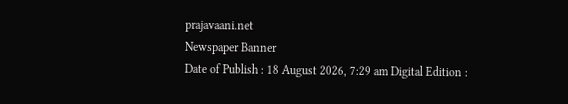prajavaani.net
Newspaper Banner
Date of Publish : 18 August 2026, 7:29 am Digital Edition :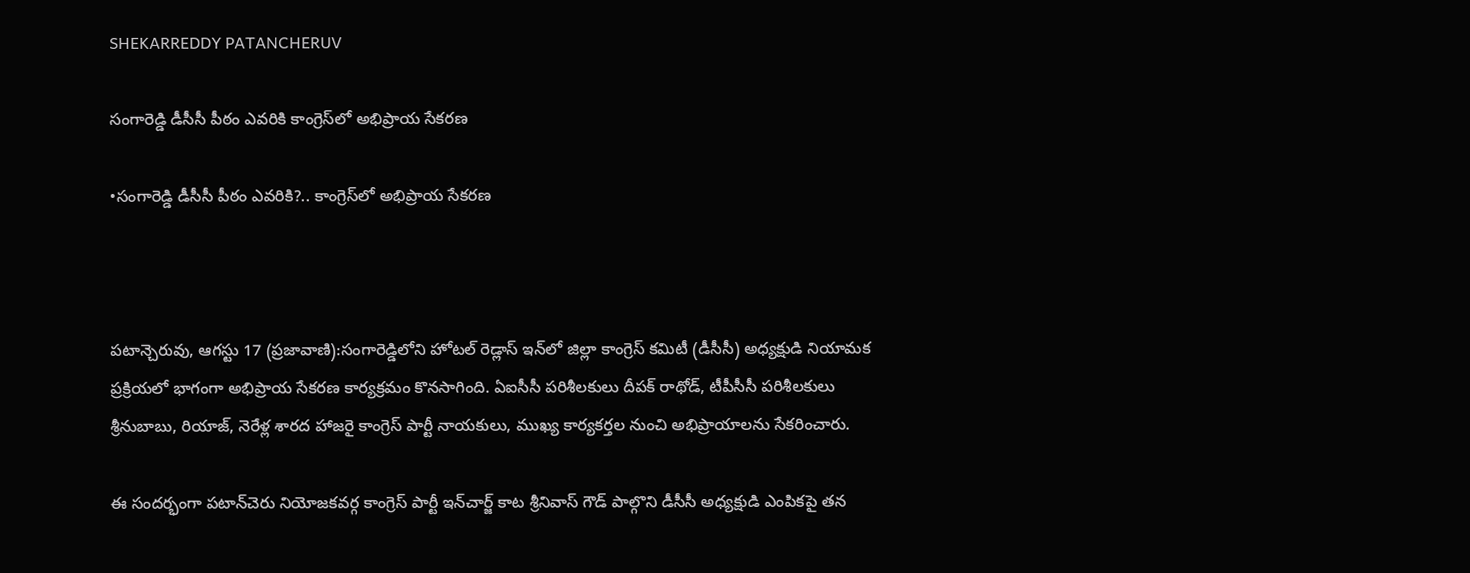SHEKARREDDY PATANCHERUV

సంగారెడ్డి డీసీసీ పీఠం ఎవరికి కాంగ్రెస్‌లో అభిప్రాయ సేకరణ

•సంగారెడ్డి డీసీసీ పీఠం ఎవరికి?.. కాంగ్రెస్‌లో అభిప్రాయ సేకరణ



పటాన్చెరువు, ఆగస్టు 17 (ప్రజావాణి):సంగారెడ్డిలోని హోటల్ రెడ్లాస్ ఇన్‌లో జిల్లా కాంగ్రెస్ కమిటీ (డీసీసీ) అధ్యక్షుడి నియామక ప్రక్రియలో భాగంగా అభిప్రాయ సేకరణ కార్యక్రమం కొనసాగింది. ఏఐసీసీ పరిశీలకులు దీపక్ రాథోడ్, టీపీసీసీ పరిశీలకులు శ్రీనుబాబు, రియాజ్, నెరేళ్ల శారద హాజరై కాంగ్రెస్ పార్టీ నాయకులు, ముఖ్య కార్యకర్తల నుంచి అభిప్రాయాలను సేకరించారు.

ఈ సందర్భంగా పటాన్‌చెరు నియోజకవర్గ కాంగ్రెస్ పార్టీ ఇన్‌చార్జ్ కాట శ్రీనివాస్ గౌడ్ పాల్గొని డీసీసీ అధ్యక్షుడి ఎంపికపై తన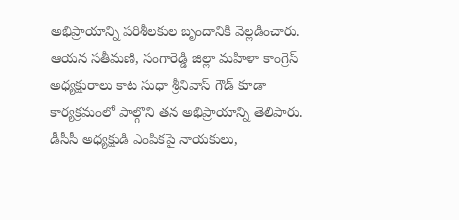అభిప్రాయాన్ని పరిశీలకుల బృందానికి వెల్లడించారు. ఆయన సతీమణి, సంగారెడ్డి జిల్లా మహిళా కాంగ్రెస్ అధ్యక్షురాలు కాట సుధా శ్రీనివాస్ గౌడ్ కూడా కార్యక్రమంలో పాల్గొని తన అభిప్రాయాన్ని తెలిపారు. డీసీసీ అధ్యక్షుడి ఎంపికపై నాయకులు,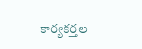కార్యకర్తల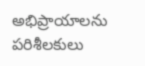అభిప్రాయాలను పరిశీలకులు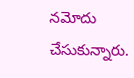నమోదు చేసుకున్నారు.